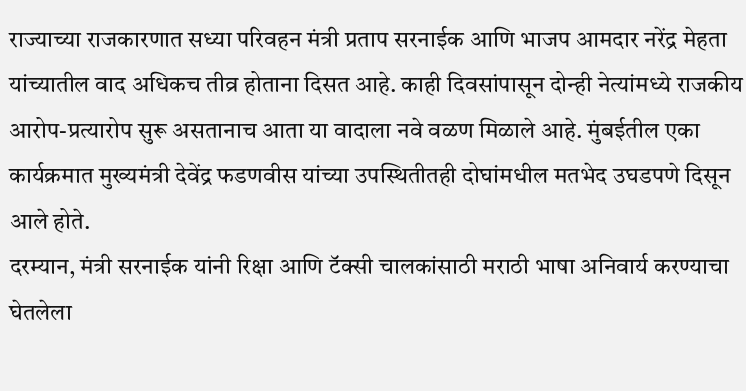राज्याच्या राजकारणात सध्या परिवहन मंत्री प्रताप सरनाईक आणि भाजप आमदार नरेंद्र मेहता यांच्यातील वाद अधिकच तीव्र होताना दिसत आहे. काही दिवसांपासून दोन्ही नेत्यांमध्ये राजकीय आरोप-प्रत्यारोप सुरू असतानाच आता या वादाला नवे वळण मिळाले आहे. मुंबईतील एका कार्यक्रमात मुख्यमंत्री देवेंद्र फडणवीस यांच्या उपस्थितीतही दोघांमधील मतभेद उघडपणे दिसून आले होते.
दरम्यान, मंत्री सरनाईक यांनी रिक्षा आणि टॅक्सी चालकांसाठी मराठी भाषा अनिवार्य करण्याचा घेतलेला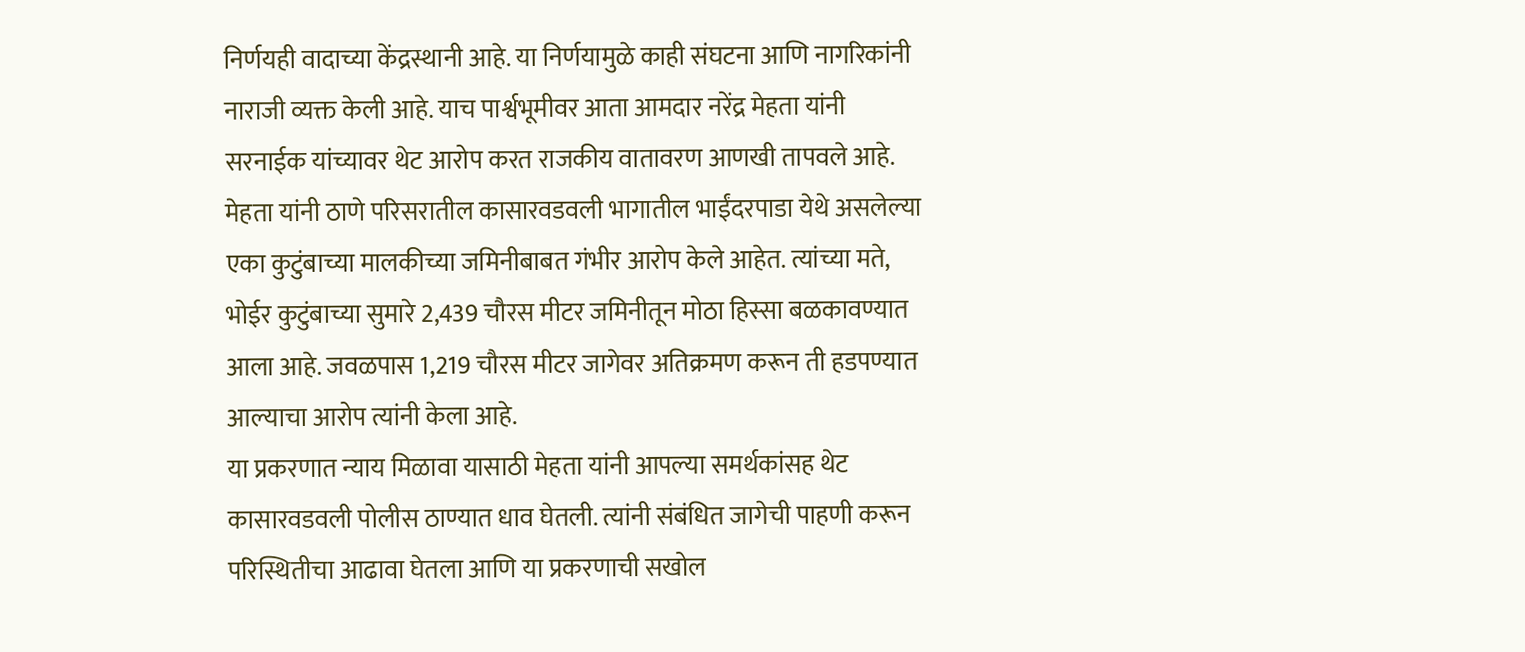निर्णयही वादाच्या केंद्रस्थानी आहे. या निर्णयामुळे काही संघटना आणि नागरिकांनी नाराजी व्यक्त केली आहे. याच पार्श्वभूमीवर आता आमदार नरेंद्र मेहता यांनी सरनाईक यांच्यावर थेट आरोप करत राजकीय वातावरण आणखी तापवले आहे.
मेहता यांनी ठाणे परिसरातील कासारवडवली भागातील भाईंदरपाडा येथे असलेल्या एका कुटुंबाच्या मालकीच्या जमिनीबाबत गंभीर आरोप केले आहेत. त्यांच्या मते, भोईर कुटुंबाच्या सुमारे 2,439 चौरस मीटर जमिनीतून मोठा हिस्सा बळकावण्यात आला आहे. जवळपास 1,219 चौरस मीटर जागेवर अतिक्रमण करून ती हडपण्यात आल्याचा आरोप त्यांनी केला आहे.
या प्रकरणात न्याय मिळावा यासाठी मेहता यांनी आपल्या समर्थकांसह थेट कासारवडवली पोलीस ठाण्यात धाव घेतली. त्यांनी संबंधित जागेची पाहणी करून परिस्थितीचा आढावा घेतला आणि या प्रकरणाची सखोल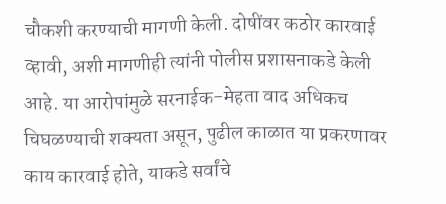चौकशी करण्याची मागणी केली. दोषींवर कठोर कारवाई व्हावी, अशी मागणीही त्यांनी पोलीस प्रशासनाकडे केली आहे. या आरोपांमुळे सरनाईक-मेहता वाद अधिकच चिघळण्याची शक्यता असून, पुढील काळात या प्रकरणावर काय कारवाई होते, याकडे सर्वांचे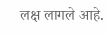लक्ष लागले आहे.